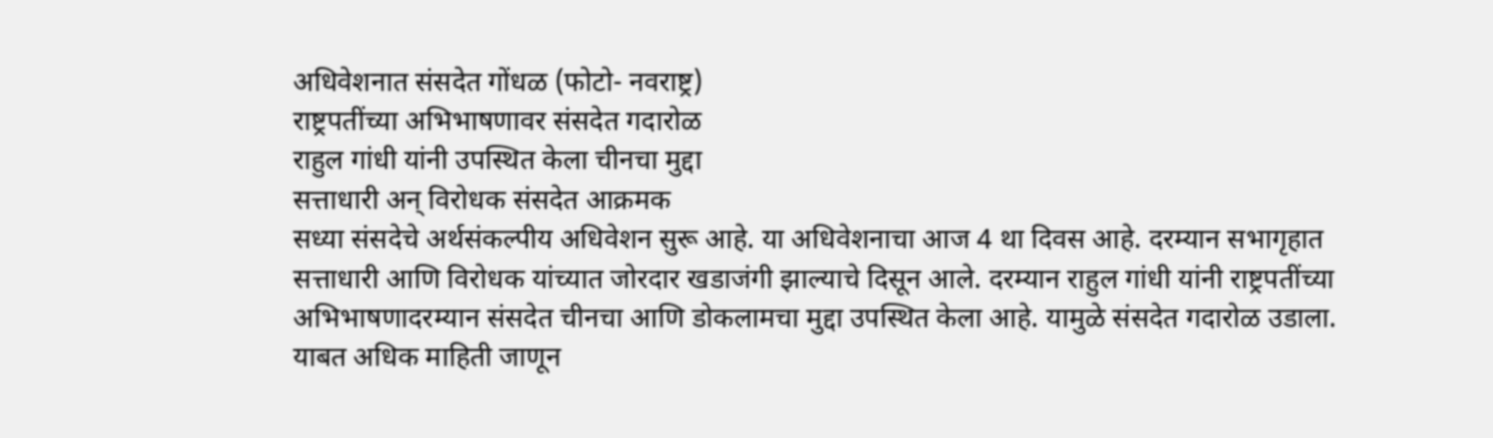अधिवेशनात संसदेत गोंधळ (फोटो- नवराष्ट्र)
राष्ट्रपतींच्या अभिभाषणावर संसदेत गदारोळ
राहुल गांधी यांनी उपस्थित केला चीनचा मुद्दा
सत्ताधारी अन् विरोधक संसदेत आक्रमक
सध्या संसदेचे अर्थसंकल्पीय अधिवेशन सुरू आहे. या अधिवेशनाचा आज 4 था दिवस आहे. दरम्यान सभागृहात सत्ताधारी आणि विरोधक यांच्यात जोरदार खडाजंगी झाल्याचे दिसून आले. दरम्यान राहुल गांधी यांनी राष्ट्रपतींच्या अभिभाषणादरम्यान संसदेत चीनचा आणि डोकलामचा मुद्दा उपस्थित केला आहे. यामुळे संसदेत गदारोळ उडाला. याबत अधिक माहिती जाणून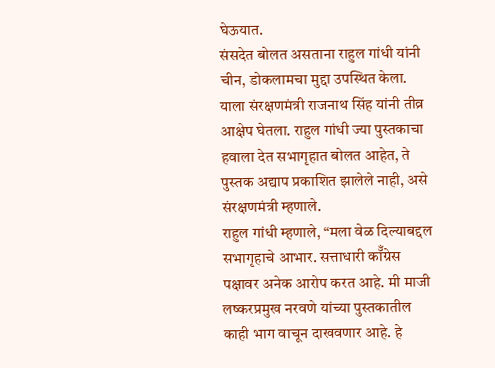घेऊयात.
संसदेत बोलत असताना राहुल गांधी यांनी चीन, डोकलामचा मुद्दा उपस्थित केला. याला संरक्षणमंत्री राजनाथ सिंह यांनी तीव्र आक्षेप घेतला. राहुल गांधी ज्या पुस्तकाचा हवाला देत सभागृहात बोलत आहेत, ते पुस्तक अद्याप प्रकाशित झालेले नाही, असे संरक्षणमंत्री म्हणाले.
राहुल गांधी म्हणाले, “मला वेळ दिल्याबद्दल सभागृहाचे आभार. सत्ताधारी कॉँग्रेस पक्षावर अनेक आरोप करत आहे. मी माजी लष्करप्रमुख नरवणे यांच्या पुस्तकातील काही भाग वाचून दाखवणार आहे. हे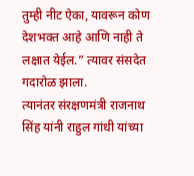तुम्ही नीट ऐका, यावरून कोण देशभक्त आहे आणि नाही ते लक्षात येईल.” त्यावर संसदेत गदारोळ झाला.
त्यानंतर संरक्षणमंत्री राजनाथ सिंह यांनी राहुल गांधी यांच्या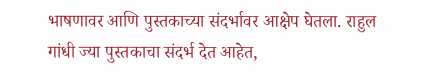भाषणावर आणि पुस्तकाच्या संदर्भावर आक्षेप घेतला. राहुल गांधी ज्या पुस्तकाचा संदर्भ देत आहेत,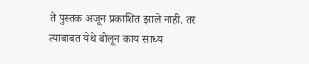ते पुस्तक अजून प्रकाशित झाले नाही. तर त्याबाबत येथे बोलून काय साध्य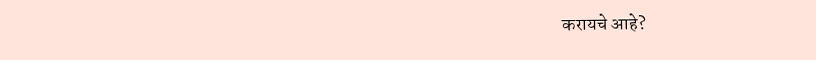करायचे आहे?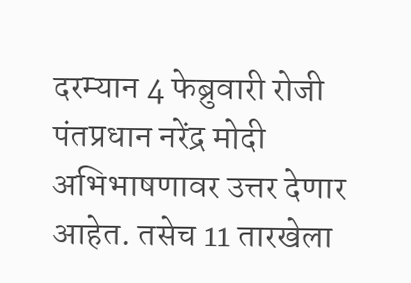दरम्यान 4 फेब्रुवारी रोजी पंतप्रधान नरेंद्र मोदी अभिभाषणावर उत्तर देणार आहेत. तसेच 11 तारखेला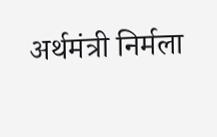अर्थमंत्री निर्मला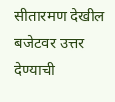सीतारमण देखील बजेटवर उत्तर देण्याची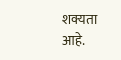शक्यता आहे.